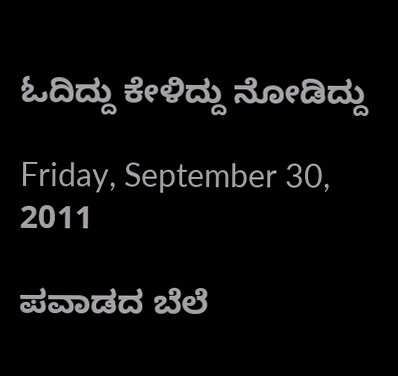ಓದಿದ್ದು ಕೇಳಿದ್ದು ನೋಡಿದ್ದು

Friday, September 30, 2011

ಪವಾಡದ ಬೆಲೆ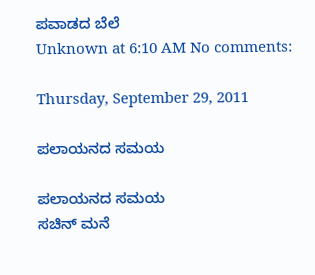ಪವಾಡದ ಬೆಲೆ
Unknown at 6:10 AM No comments:

Thursday, September 29, 2011

ಪಲಾಯನದ ಸಮಯ

ಪಲಾಯನದ ಸಮಯ
ಸಚಿನ್ ಮನೆ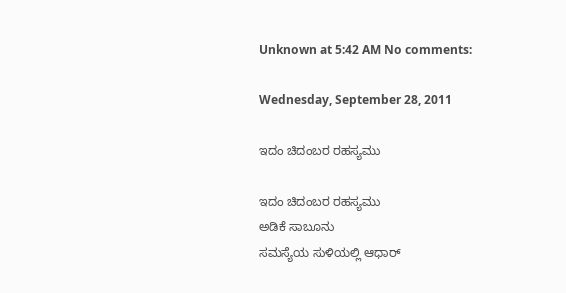Unknown at 5:42 AM No comments:

Wednesday, September 28, 2011

ಇದಂ ಚಿದಂಬರ ರಹಸ್ಯಮು

ಇದಂ ಚಿದಂಬರ ರಹಸ್ಯಮು
ಅಡಿಕೆ ಸಾಬೂನು
ಸಮಸ್ಯೆಯ ಸುಳಿಯಲ್ಲಿ ಆಧಾರ್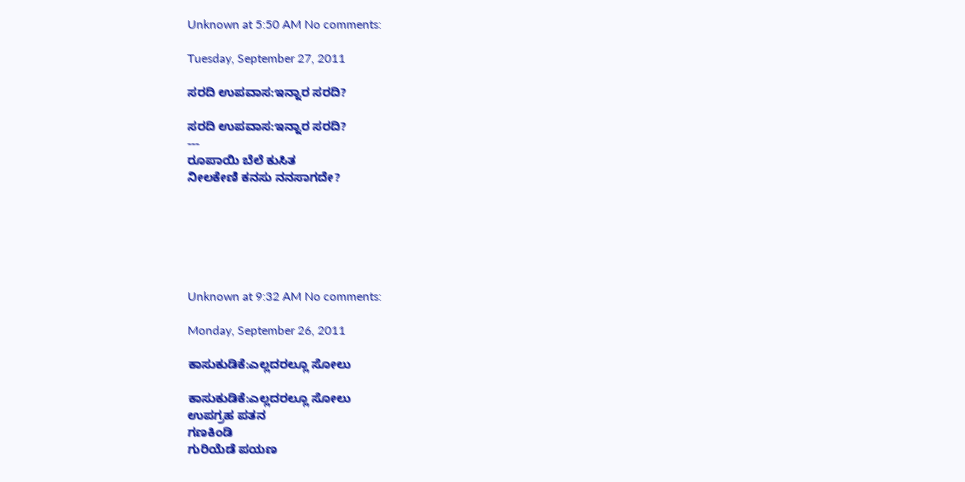Unknown at 5:50 AM No comments:

Tuesday, September 27, 2011

ಸರದಿ ಉಪವಾಸ:ಇನ್ನಾರ ಸರದಿ?

ಸರದಿ ಉಪವಾಸ:ಇನ್ನಾರ ಸರದಿ?
---
ರೂಪಾಯಿ ಬೆಲೆ ಕುಸಿತ
ನೀಲಕೇಣಿ ಕನಸು ನನಸಾಗದೇ?






Unknown at 9:32 AM No comments:

Monday, September 26, 2011

ಕಾಸುಕುಡಿಕೆ:ಎಲ್ಲದರಲ್ಲೂ ಸೋಲು

ಕಾಸುಕುಡಿಕೆ:ಎಲ್ಲದರಲ್ಲೂ ಸೋಲು
ಉಪಗ್ರಹ ಪತನ
ಗಣಕಿಂಡಿ
ಗುರಿಯೆಡೆ ಪಯಣ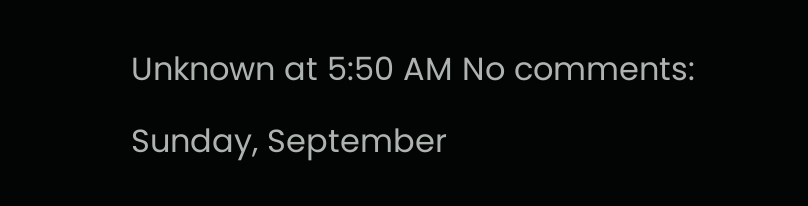Unknown at 5:50 AM No comments:

Sunday, September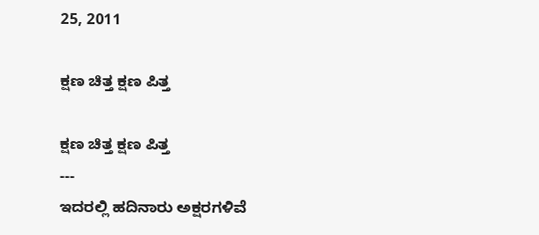25, 2011

ಕ್ಷಣ ಚಿತ್ತ ಕ್ಷಣ ಪಿತ್ತ

ಕ್ಷಣ ಚಿತ್ತ ಕ್ಷಣ ಪಿತ್ತ
---
ಇದರಲ್ಲಿ ಹದಿನಾರು ಅಕ್ಷರಗಳಿವೆ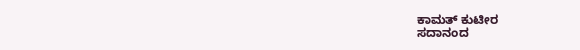ಕಾಮತ್ ಕುಟೀರ
ಸದಾನಂದ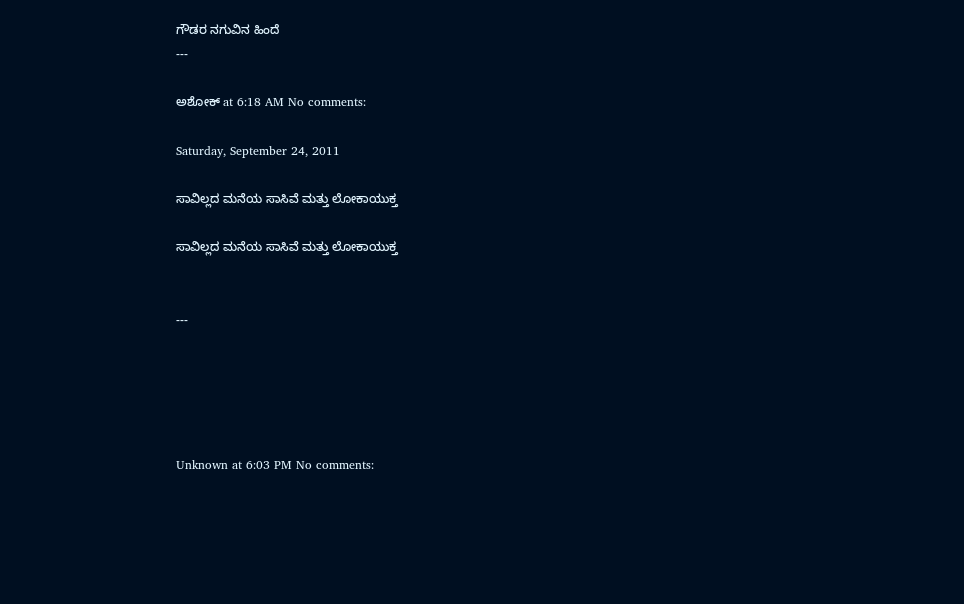ಗೌಡರ ನಗುವಿನ ಹಿಂದೆ
---

ಅಶೋಕ್ at 6:18 AM No comments:

Saturday, September 24, 2011

ಸಾವಿಲ್ಲದ ಮನೆಯ ಸಾಸಿವೆ ಮತ್ತು ಲೋಕಾಯುಕ್ತ

ಸಾವಿಲ್ಲದ ಮನೆಯ ಸಾಸಿವೆ ಮತ್ತು ಲೋಕಾಯುಕ್ತ


---





Unknown at 6:03 PM No comments: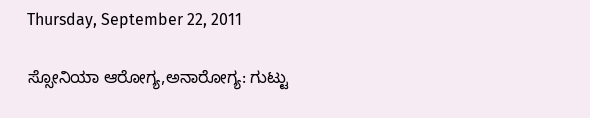Thursday, September 22, 2011

ಸ್ಸೋನಿಯಾ ಆರೋಗ್ಯ,ಅನಾರೋಗ್ಯ: ಗುಟ್ಟು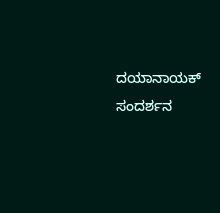ದಯಾನಾಯಕ್ ಸಂದರ್ಶನ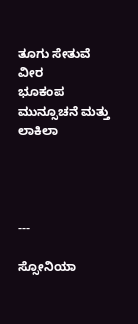ತೂಗು ಸೇತುವೆ ವೀರ
ಭೂಕಂಪ ಮುನ್ಸೂಚನೆ ಮತ್ತು ಲಾಕಿಲಾ




---

ಸ್ಸೋನಿಯಾ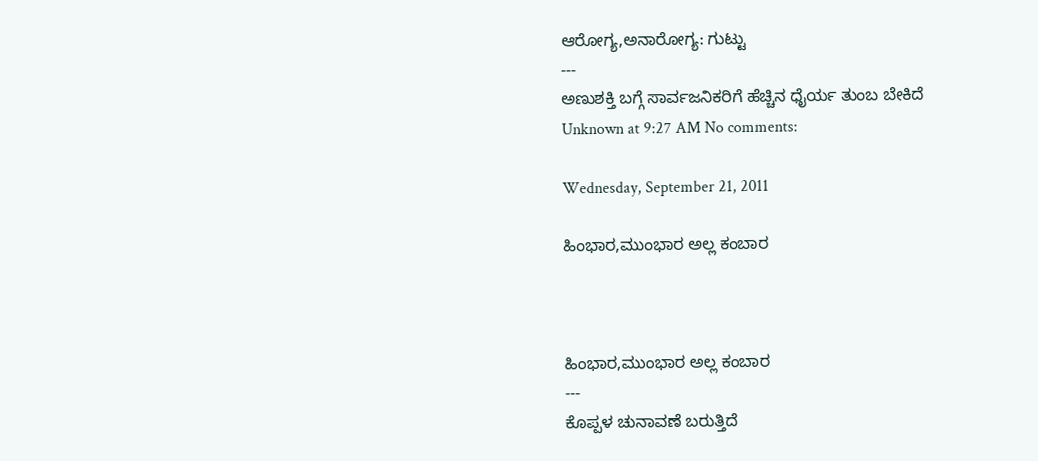ಆರೋಗ್ಯ,ಅನಾರೋಗ್ಯ: ಗುಟ್ಟು
---
ಅಣುಶಕ್ತಿ ಬಗ್ಗೆ ಸಾರ್ವಜನಿಕರಿಗೆ ಹೆಚ್ಚಿನ ಧೈರ್ಯ ತುಂಬ ಬೇಕಿದೆ
Unknown at 9:27 AM No comments:

Wednesday, September 21, 2011

ಹಿಂಭಾರ,ಮುಂಭಾರ ಅಲ್ಲ ಕಂಬಾರ



ಹಿಂಭಾರ,ಮುಂಭಾರ ಅಲ್ಲ ಕಂಬಾರ
---
ಕೊಪ್ಪಳ ಚುನಾವಣೆ ಬರುತ್ತಿದೆ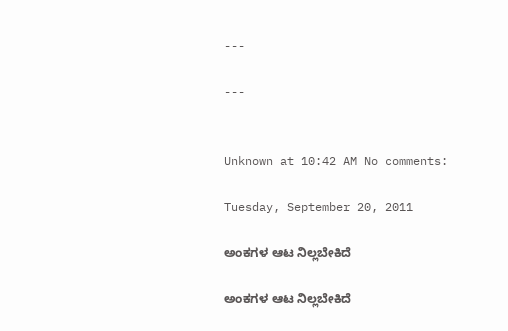---

---


Unknown at 10:42 AM No comments:

Tuesday, September 20, 2011

ಅಂಕಗಳ ಆಟ ನಿಲ್ಲಬೇಕಿದೆ

ಅಂಕಗಳ ಆಟ ನಿಲ್ಲಬೇಕಿದೆ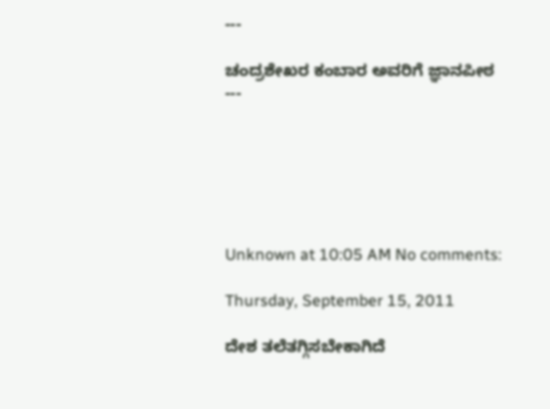---

ಚಂದ್ರಶೇಖರ ಕಂಬಾರ ಅವರಿಗೆ ಜ್ಞಾನಪೀಠ
---






Unknown at 10:05 AM No comments:

Thursday, September 15, 2011

ದೇಶ ತಲೆತಗ್ಗಿಸಬೇಕಾಗಿದೆ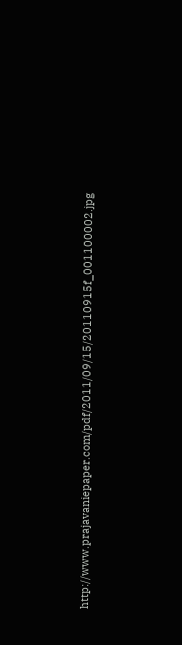http://www.prajavaniepaper.com/pdf/2011/09/15/20110915f_001100002.jpg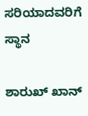ಸರಿಯಾದವರಿಗೆ ಸ್ಥಾನ

ಶಾರುಖ್ ಖಾನ್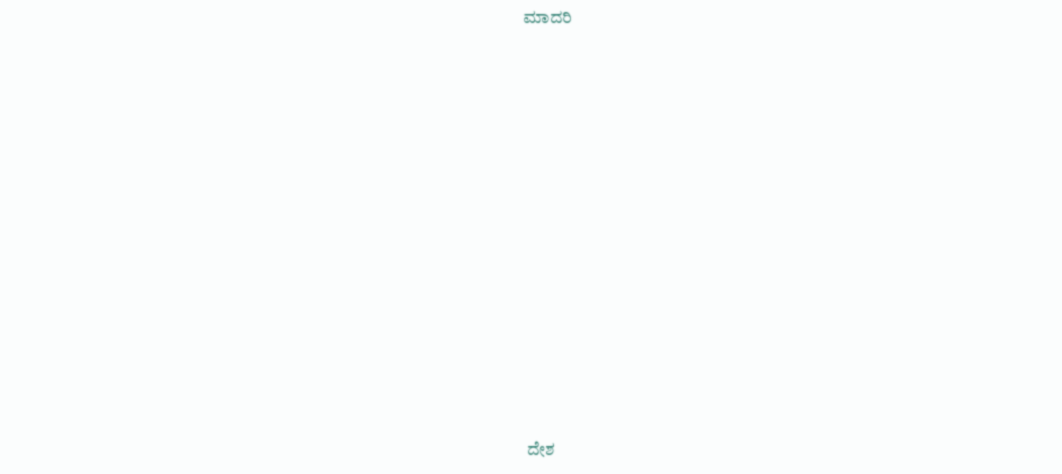ಮಾದರಿ















 ದೇಶ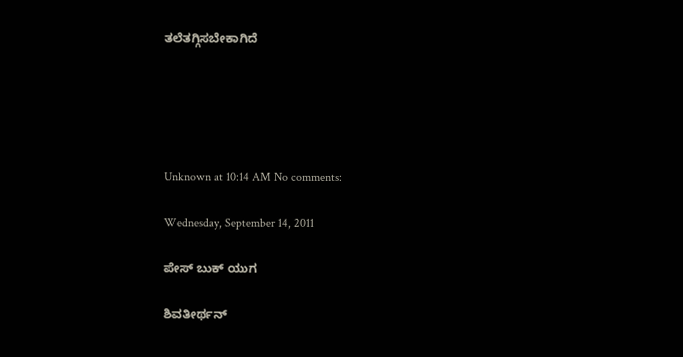ತಲೆತಗ್ಗಿಸಬೇಕಾಗಿದೆ





Unknown at 10:14 AM No comments:

Wednesday, September 14, 2011

ಪೇಸ್ ಬುಕ್ ಯುಗ

ಶಿವತೀರ್ಥನ್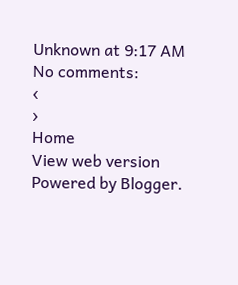Unknown at 9:17 AM No comments:
‹
›
Home
View web version
Powered by Blogger.